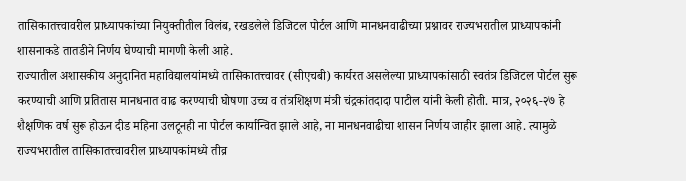तासिकातत्त्वावरील प्राध्यापकांच्या नियुक्तीतील विलंब, रखडलेले डिजिटल पोर्टल आणि मानधनवाढीच्या प्रश्नावर राज्यभरातील प्राध्यापकांनी शासनाकडे तातडीने निर्णय घेण्याची मागणी केली आहे.
राज्यातील अशासकीय अनुदानित महाविद्यालयांमध्ये तासिकातत्त्वावर (सीएचबी) कार्यरत असलेल्या प्राध्यापकांसाठी स्वतंत्र डिजिटल पोर्टल सुरू करण्याची आणि प्रतितास मानधनात वाढ करण्याची घोषणा उच्च व तंत्रशिक्षण मंत्री चंद्रकांतदादा पाटील यांनी केली होती. मात्र, २०२६-२७ हे शैक्षणिक वर्ष सुरू होऊन दीड महिना उलटूनही ना पोर्टल कार्यान्वित झाले आहे, ना मानधनवाढीचा शासन निर्णय जाहीर झाला आहे. त्यामुळे राज्यभरातील तासिकातत्त्वावरील प्राध्यापकांमध्ये तीव्र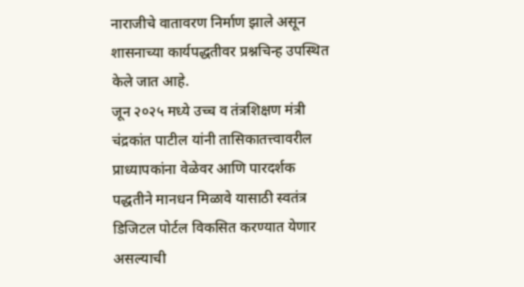नाराजीचे वातावरण निर्माण झाले असून शासनाच्या कार्यपद्धतीवर प्रश्नचिन्ह उपस्थित केले जात आहे.
जून २०२५ मध्ये उच्च व तंत्रशिक्षण मंत्री चंद्रकांत पाटील यांनी तासिकातत्त्वावरील प्राध्यापकांना वेळेवर आणि पारदर्शक पद्धतीने मानधन मिळावे यासाठी स्वतंत्र डिजिटल पोर्टल विकसित करण्यात येणार असल्याची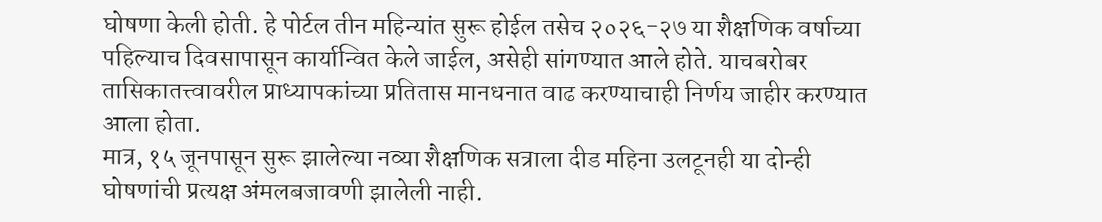घोषणा केली होती. हे पोर्टल तीन महिन्यांत सुरू होईल तसेच २०२६-२७ या शैक्षणिक वर्षाच्या पहिल्याच दिवसापासून कार्यान्वित केले जाईल, असेही सांगण्यात आले होते. याचबरोबर तासिकातत्त्वावरील प्राध्यापकांच्या प्रतितास मानधनात वाढ करण्याचाही निर्णय जाहीर करण्यात आला होता.
मात्र, १५ जूनपासून सुरू झालेल्या नव्या शैक्षणिक सत्राला दीड महिना उलटूनही या दोन्ही घोषणांची प्रत्यक्ष अंमलबजावणी झालेली नाही.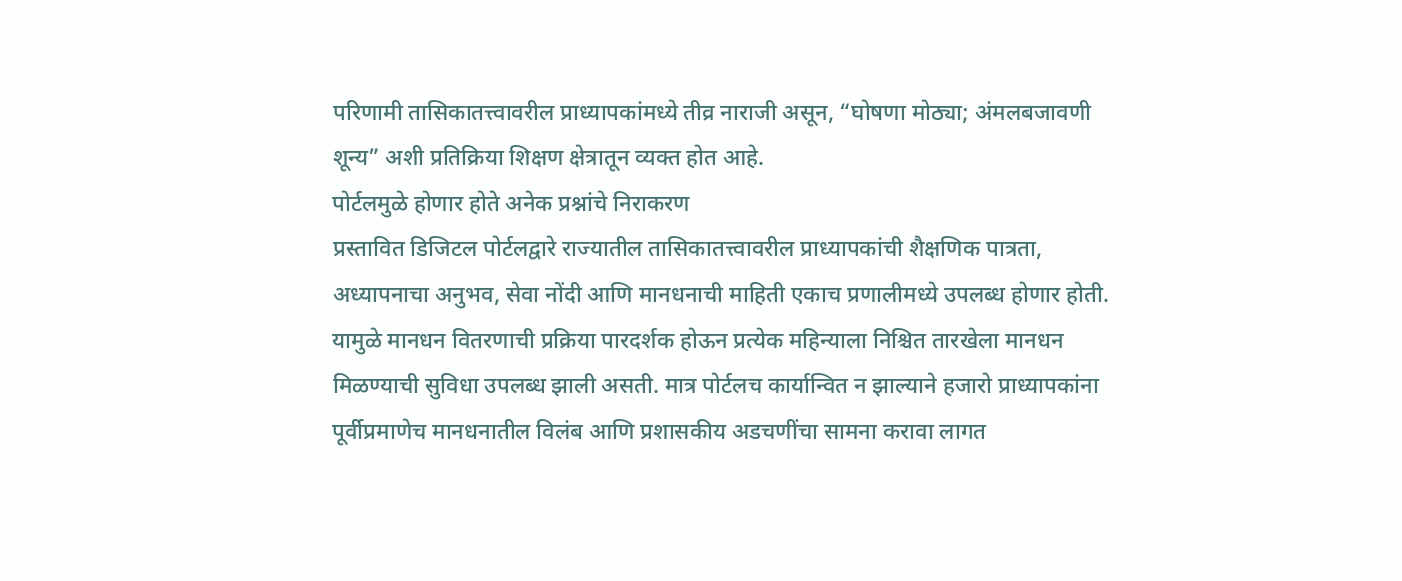परिणामी तासिकातत्त्वावरील प्राध्यापकांमध्ये तीव्र नाराजी असून, “घोषणा मोठ्या; अंमलबजावणी शून्य” अशी प्रतिक्रिया शिक्षण क्षेत्रातून व्यक्त होत आहे.
पोर्टलमुळे होणार होते अनेक प्रश्नांचे निराकरण
प्रस्तावित डिजिटल पोर्टलद्वारे राज्यातील तासिकातत्त्वावरील प्राध्यापकांची शैक्षणिक पात्रता, अध्यापनाचा अनुभव, सेवा नोंदी आणि मानधनाची माहिती एकाच प्रणालीमध्ये उपलब्ध होणार होती. यामुळे मानधन वितरणाची प्रक्रिया पारदर्शक होऊन प्रत्येक महिन्याला निश्चित तारखेला मानधन मिळण्याची सुविधा उपलब्ध झाली असती. मात्र पोर्टलच कार्यान्वित न झाल्याने हजारो प्राध्यापकांना पूर्वीप्रमाणेच मानधनातील विलंब आणि प्रशासकीय अडचणींचा सामना करावा लागत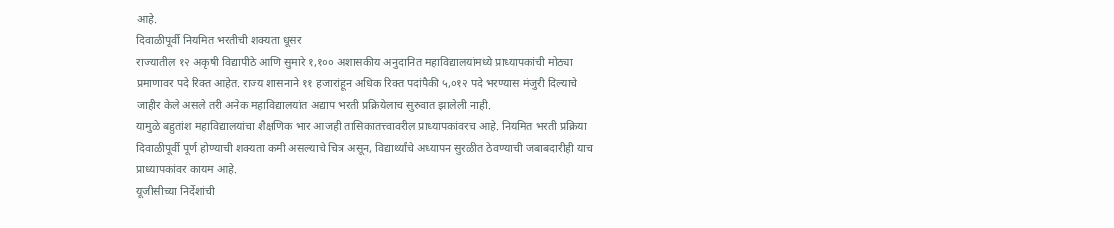आहे.
दिवाळीपूर्वी नियमित भरतीची शक्यता धूसर
राज्यातील १२ अकृषी विद्यापीठे आणि सुमारे १,१०० अशासकीय अनुदानित महाविद्यालयांमध्ये प्राध्यापकांची मोठ्या प्रमाणावर पदे रिक्त आहेत. राज्य शासनाने ११ हजारांहून अधिक रिक्त पदांपैकी ५,०१२ पदे भरण्यास मंजुरी दिल्याचे जाहीर केले असले तरी अनेक महाविद्यालयांत अद्याप भरती प्रक्रियेलाच सुरुवात झालेली नाही.
यामुळे बहुतांश महाविद्यालयांचा शैक्षणिक भार आजही तासिकातत्त्वावरील प्राध्यापकांवरच आहे. नियमित भरती प्रक्रिया दिवाळीपूर्वी पूर्ण होण्याची शक्यता कमी असल्याचे चित्र असून, विद्यार्थ्यांचे अध्यापन सुरळीत ठेवण्याची जबाबदारीही याच प्राध्यापकांवर कायम आहे.
यूजीसीच्या निर्देशांची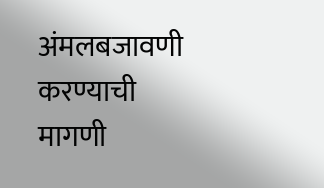अंमलबजावणी करण्याची मागणी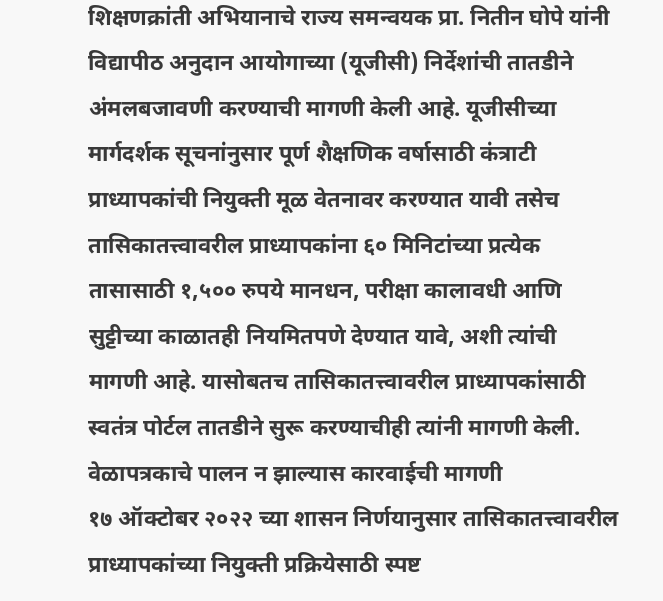शिक्षणक्रांती अभियानाचे राज्य समन्वयक प्रा. नितीन घोपे यांनी विद्यापीठ अनुदान आयोगाच्या (यूजीसी) निर्देशांची तातडीने अंमलबजावणी करण्याची मागणी केली आहे. यूजीसीच्या मार्गदर्शक सूचनांनुसार पूर्ण शैक्षणिक वर्षासाठी कंत्राटी प्राध्यापकांची नियुक्ती मूळ वेतनावर करण्यात यावी तसेच तासिकातत्त्वावरील प्राध्यापकांना ६० मिनिटांच्या प्रत्येक तासासाठी १,५०० रुपये मानधन, परीक्षा कालावधी आणि सुट्टीच्या काळातही नियमितपणे देण्यात यावे, अशी त्यांची मागणी आहे. यासोबतच तासिकातत्त्वावरील प्राध्यापकांसाठी स्वतंत्र पोर्टल तातडीने सुरू करण्याचीही त्यांनी मागणी केली.
वेळापत्रकाचे पालन न झाल्यास कारवाईची मागणी
१७ ऑक्टोबर २०२२ च्या शासन निर्णयानुसार तासिकातत्त्वावरील प्राध्यापकांच्या नियुक्ती प्रक्रियेसाठी स्पष्ट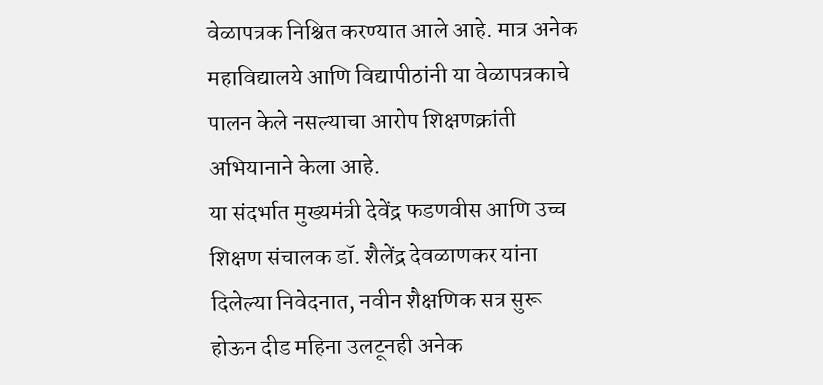वेळापत्रक निश्चित करण्यात आले आहे. मात्र अनेक महाविद्यालये आणि विद्यापीठांनी या वेळापत्रकाचे पालन केले नसल्याचा आरोप शिक्षणक्रांती अभियानाने केला आहे.
या संदर्भात मुख्यमंत्री देवेंद्र फडणवीस आणि उच्च शिक्षण संचालक डॉ. शैलेंद्र देवळाणकर यांना दिलेल्या निवेदनात, नवीन शैक्षणिक सत्र सुरू होऊन दीड महिना उलटूनही अनेक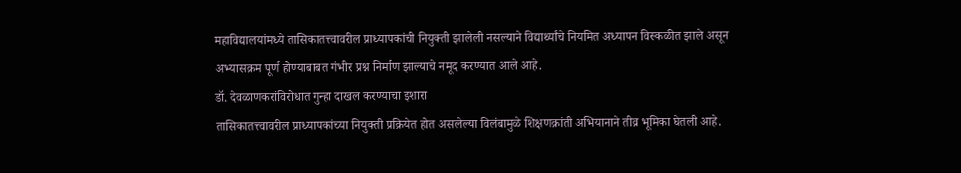महाविद्यालयांमध्ये तासिकातत्त्वावरील प्राध्यापकांची नियुक्ती झालेली नसल्याने विद्यार्थ्यांचे नियमित अध्यापन विस्कळीत झाले असून अभ्यासक्रम पूर्ण होण्याबाबत गंभीर प्रश्न निर्माण झाल्याचे नमूद करण्यात आले आहे.
डॉ. देवळाणकरांविरोधात गुन्हा दाखल करण्याचा इशारा
तासिकातत्त्वावरील प्राध्यापकांच्या नियुक्ती प्रक्रियेत होत असलेल्या विलंबामुळे शिक्षणक्रांती अभियानाने तीव्र भूमिका घेतली आहे.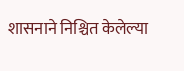शासनाने निश्चित केलेल्या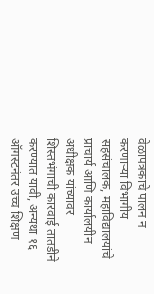वेळापत्रकाचे पालन न करणाऱ्या विभागीय सहसंचालक, महाविद्यालयांचे प्राचार्य आणि कार्यालयीन अधीक्षक यांच्यावर शिस्तभंगाची कारवाई तातडीने करण्यात यावी, अन्यथा १६ ऑगस्टनंतर उच्च शिक्षण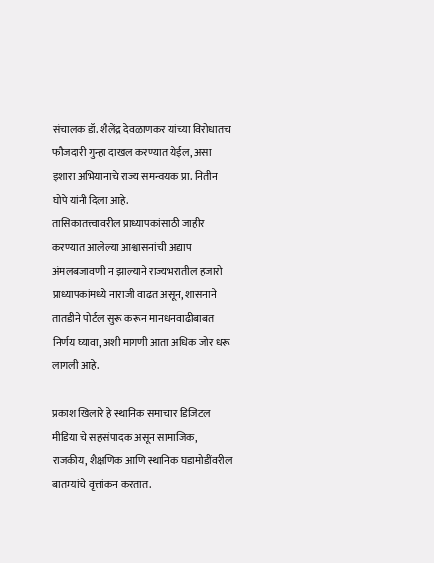संचालक डॉ. शैलेंद्र देवळाणकर यांच्या विरोधातच फौजदारी गुन्हा दाखल करण्यात येईल, असा इशारा अभियानाचे राज्य समन्वयक प्रा. नितीन घोपे यांनी दिला आहे.
तासिकातत्त्वावरील प्राध्यापकांसाठी जाहीर करण्यात आलेल्या आश्वासनांची अद्याप अंमलबजावणी न झाल्याने राज्यभरातील हजारो प्राध्यापकांमध्ये नाराजी वाढत असून, शासनाने तातडीने पोर्टल सुरू करून मानधनवाढीबाबत निर्णय घ्यावा, अशी मागणी आता अधिक जोर धरू लागली आहे.

प्रकाश खिलारे हे स्थानिक समाचार डिजिटल मीडिया चे सहसंपादक असून सामाजिक, राजकीय, शैक्षणिक आणि स्थानिक घडामोडींवरील बातम्यांचे वृत्तांकन करतात.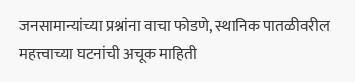जनसामान्यांच्या प्रश्नांना वाचा फोडणे, स्थानिक पातळीवरील महत्त्वाच्या घटनांची अचूक माहिती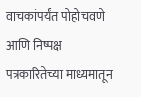वाचकांपर्यंत पोहोचवणे आणि निष्पक्ष पत्रकारितेच्या माध्यमातून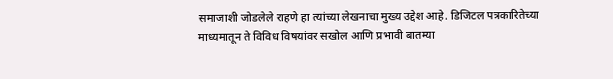समाजाशी जोडलेले राहणे हा त्यांच्या लेखनाचा मुख्य उद्देश आहे. डिजिटल पत्रकारितेच्या माध्यमातून ते विविध विषयांवर सखोल आणि प्रभावी बातम्या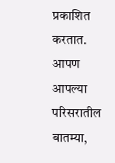प्रकाशित करतात. आपण आपल्या परिसरातील बातम्या,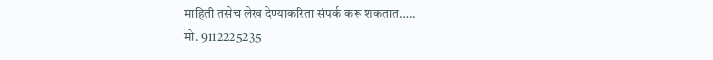माहिती तसेच लेख देण्याकरिता संपर्क करू शकतात…..
मो. 9112225235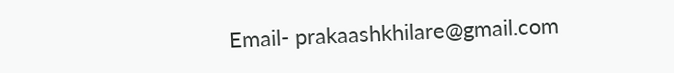Email- prakaashkhilare@gmail.com